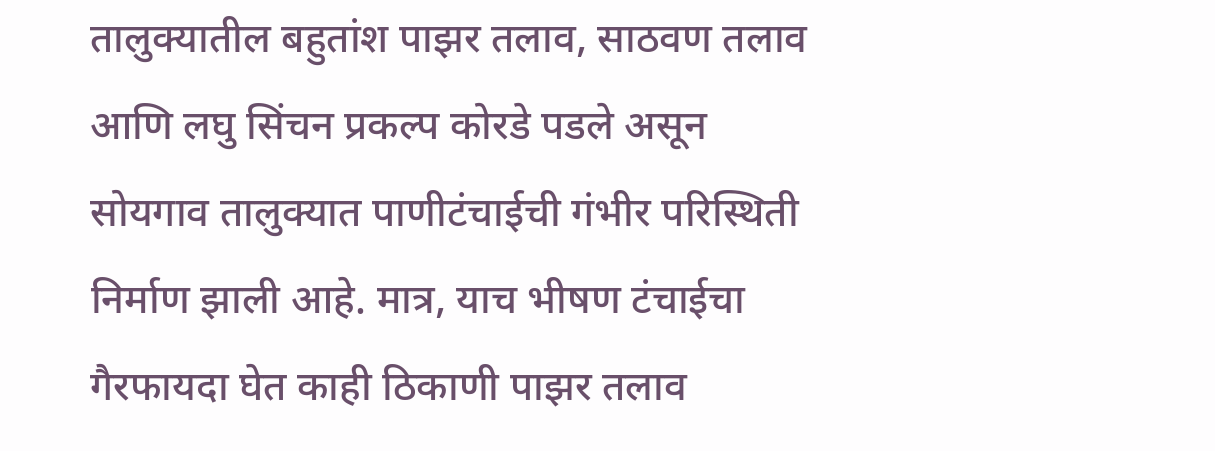तालुक्यातील बहुतांश पाझर तलाव, साठवण तलाव आणि लघु सिंचन प्रकल्प कोरडे पडले असून सोयगाव तालुक्यात पाणीटंचाईची गंभीर परिस्थिती निर्माण झाली आहे. मात्र, याच भीषण टंचाईचा गैरफायदा घेत काही ठिकाणी पाझर तलाव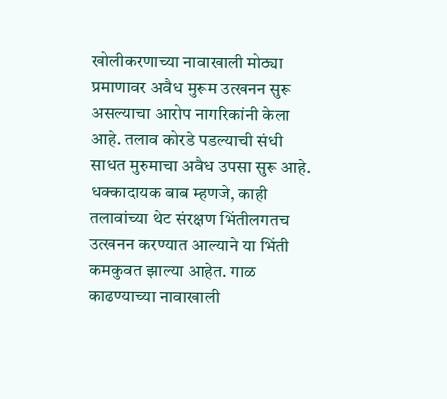खोलीकरणाच्या नावाखाली मोठ्या प्रमाणावर अवैध मुरूम उत्खनन सुरू असल्याचा आरोप नागरिकांनी केला आहे. तलाव कोरडे पडल्याची संधी साधत मुरुमाचा अवैध उपसा सुरू आहे. धक्कादायक बाब म्हणजे, काही तलावांच्या थेट संरक्षण भिंतीलगतच उत्खनन करण्यात आल्याने या भिंती कमकुवत झाल्या आहेत. गाळ काढण्याच्या नावाखाली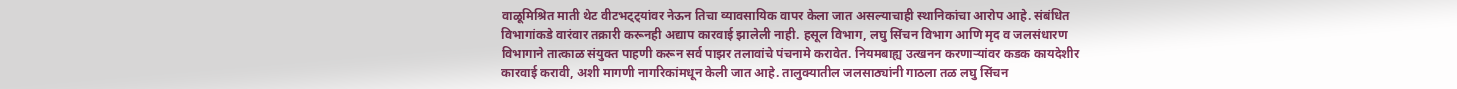वाळूमिश्रित माती थेट वीटभट्ट्यांवर नेऊन तिचा व्यावसायिक वापर केला जात असल्याचाही स्थानिकांचा आरोप आहे. संबंधित विभागांकडे वारंवार तक्रारी करूनही अद्याप कारवाई झालेली नाही. हसूल विभाग, लघु सिंचन विभाग आणि मृद व जलसंधारण विभागाने तात्काळ संयुक्त पाहणी करून सर्व पाझर तलावांचे पंचनामे करावेत. नियमबाह्य उत्खनन करणाऱ्यांवर कडक कायदेशीर कारवाई करावी, अशी मागणी नागरिकांमधून केली जात आहे. तालुक्यातील जलसाठ्यांनी गाठला तळ लघु सिंचन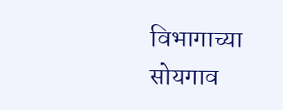विभागाच्या सोयगाव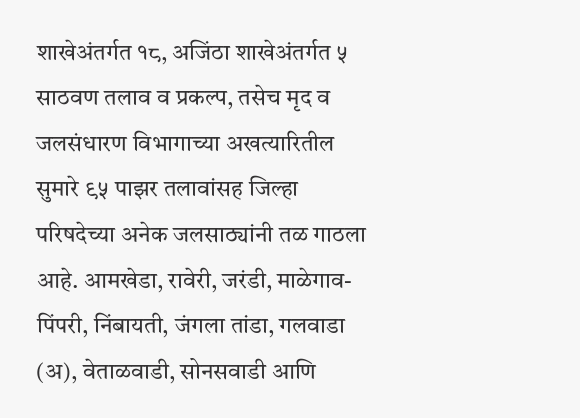शाखेअंतर्गत १८, अजिंठा शाखेअंतर्गत ५ साठवण तलाव व प्रकल्प, तसेच मृद व जलसंधारण विभागाच्या अखत्यारितील सुमारे ९५ पाझर तलावांसह जिल्हा परिषदेच्या अनेक जलसाठ्यांनी तळ गाठला आहे. आमखेडा, रावेरी, जरंडी, माळेगाव-पिंपरी, निंबायती, जंगला तांडा, गलवाडा (अ), वेताळवाडी, सोनसवाडी आणि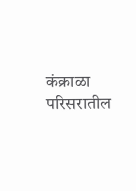कंक्राळा परिसरातील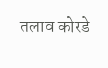तलाव कोरडे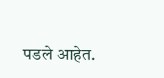पडले आहेत.